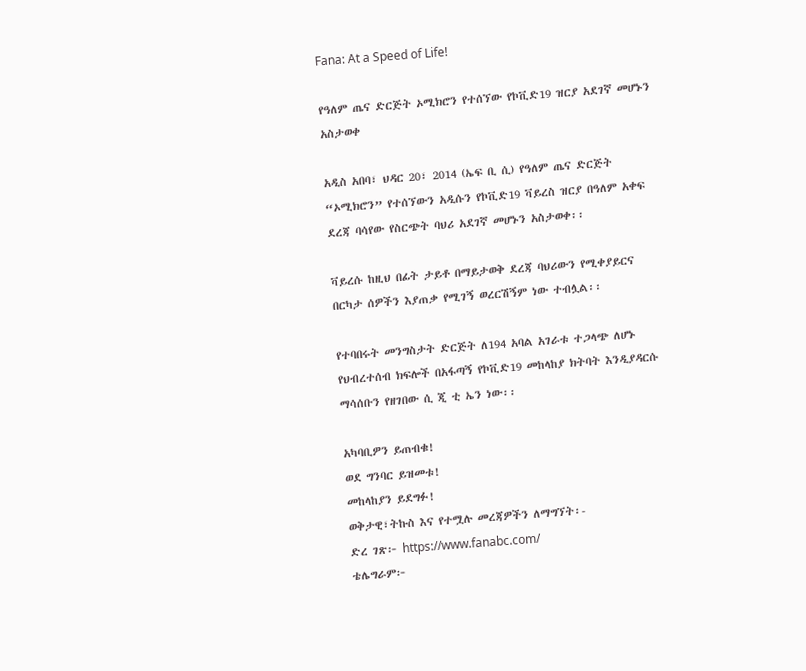Fana: At a Speed of Life!

የዓለም ጤና ድርጅት ኦሚክሮን የተሰኘው የኮቪድ19 ዝርያ አደገኛ መሆኑን አስታወቀ

አዲስ አበባ፣ ህዳር 20፣ 2014 (ኤፍ ቢ ሲ) የዓለም ጤና ድርጅት “ኦሚክሮን” የተሰኘውን አዲሱን የኮቪድ19 ቫይረስ ዝርያ በዓለም አቀፍ ደረጃ ባሳየው የስርጭት ባህሪ አደገኛ መሆኑን አስታወቀ፡፡

ቫይረሱ ከዚህ በፊት ታይቶ በማይታወቅ ደረጃ ባህሪውን የሚቀያይርና በርካታ ሰዎችን እያጠቃ የሚገኝ ወረርሽኝም ነው ተብሏል፡፡

የተባበሩት መንግስታት ድርጅት ለ194 አባል አገራቱ ተጋላጭ ለሆኑ የህብረተሰብ ክፍሎች በአፋጣኝ የኮቪድ19 መከላከያ ክትባት እንዲያዳርሱ ማሳሰቡን የዘገበው ሲ ጂ ቲ ኤን ነው፡፡

አካባቢዎን ይጠብቁ!
ወደ ግንባር ይዝመቱ!
መከላከያን ይደግፉ!
ወቅታዊ፣ትኩስ እና የተሟሉ መረጃዎችን ለማግኘት፡-
ድረ ገጽ፦ https://www.fanabc.com/
ቴሌግራም፦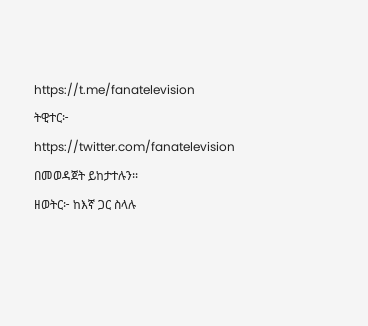https://t.me/fanatelevision
ትዊተር፦ https://twitter.com/fanatelevision በመወዳጀት ይከታተሉን፡፡
ዘወትር፦ ከእኛ ጋር ስላሉ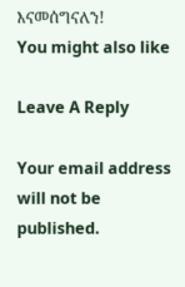እናመሰግናለን!
You might also like

Leave A Reply

Your email address will not be published.